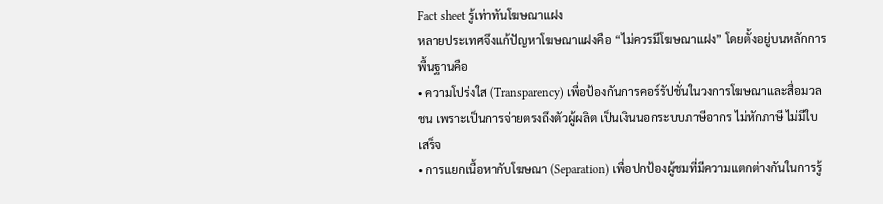Fact sheet รู้เท่าทันโฆษณาแฝง
หลายประเทศจึงแก้ปัญหาโฆษณาแฝงคือ “ไม่ควรมีโฆษณาแฝง” โดยตั้งอยู่บนหลักการพื้นฐานคือ
• ความโปร่งใส (Transparency) เพื่อป้องกันการคอร์รัปชั่นในวงการโฆษณาและสื่อมวลชน เพราะเป็นการจ่ายตรงถึงตัวผู้ผลิต เป็นเงินนอกระบบภาษีอากร ไม่หักภาษี ไม่มีใบเสร็จ
• การแยกเนื้อหากับโฆษณา (Separation) เพื่อปกป้องผู้ชมที่มีความแตกต่างกันในการรู้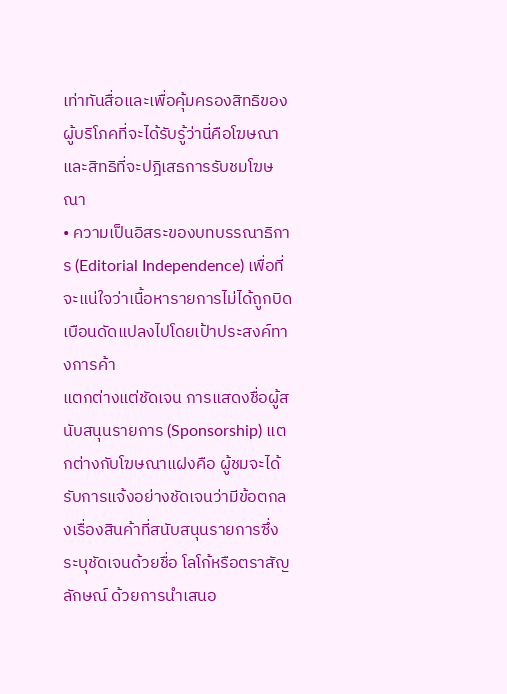เท่าทันสื่อและเพื่อคุ้มครองสิทธิของผู้บริโภคที่จะได้รับรู้ว่านี่คือโฆษณาและสิทธิที่จะปฎิเสธการรับชมโฆษณา
• ความเป็นอิสระของบทบรรณาธิการ (Editorial Independence) เพื่อที่จะแน่ใจว่าเนื้อหารายการไม่ได้ถูกบิดเบือนดัดแปลงไปโดยเป้าประสงค์ทางการค้า
แตกต่างแต่ชัดเจน การแสดงชื่อผู้สนับสนุนรายการ (Sponsorship) แตกต่างกับโฆษณาแฝงคือ ผู้ชมจะได้รับการแจ้งอย่างชัดเจนว่ามีข้อตกลงเรื่องสินค้าที่สนับสนุนรายการซึ่งระบุชัดเจนด้วยชื่อ โลโก้หรือตราสัญลักษณ์ ด้วยการนำเสนอ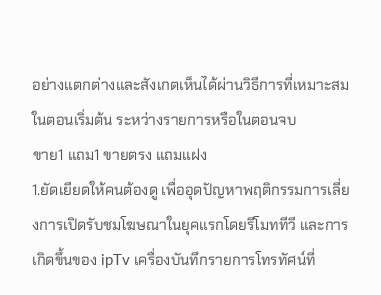อย่างแตกต่างและสังเกตเห็นได้ผ่านวิธีการที่เหมาะสมในตอนเริ่มต้น ระหว่างรายการหรือในตอนจบ
ขาย1 แถม1 ขายตรง แถมแฝง
1.ยัดเยียดให้คนต้องดู เพื่ออุดปัญหาพฤติกรรมการเลี่ยงการเปิดรับชมโฆษณาในยุคแรกโดยรีโมททีวี และการเกิดขึ้นของ ipTv เครื่องบันทึกรายการโทรทัศน์ที่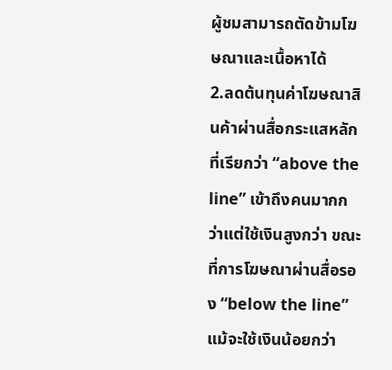ผู้ชมสามารถตัดข้ามโฆษณาและเนื้อหาได้
2.ลดต้นทุนค่าโฆษณาสินค้าผ่านสื่อกระแสหลักที่เรียกว่า “above the line” เข้าถึงคนมากกว่าแต่ใช้เงินสูงกว่า ขณะที่การโฆษณาผ่านสื่อรอง “below the line” แม้จะใช้เงินน้อยกว่า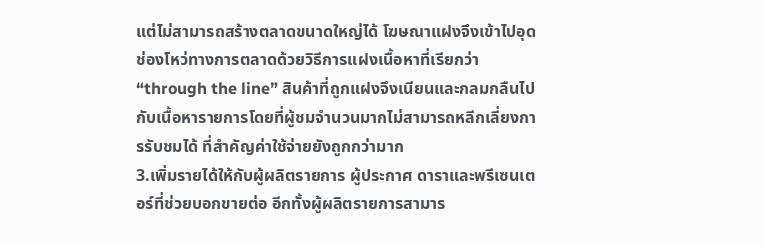แต่ไม่สามารถสร้างตลาดขนาดใหญ่ได้ โฆษณาแฝงจึงเข้าไปอุดช่องโหว่ทางการตลาดด้วยวิธีการแฝงเนื้อหาที่เรียกว่า “through the line” สินค้าที่ถูกแฝงจึงเนียนและกลมกลืนไปกับเนื้อหารายการโดยที่ผู้ชมจำนวนมากไม่สามารถหลีกเลี่ยงการรับชมได้ ที่สำคัญค่าใช้จ่ายยังถูกกว่ามาก
3.เพิ่มรายได้ให้กับผู้ผลิตรายการ ผู้ประกาศ ดาราและพรีเซนเตอร์ที่ช่วยบอกขายต่อ อีกทั้งผู้ผลิตรายการสามาร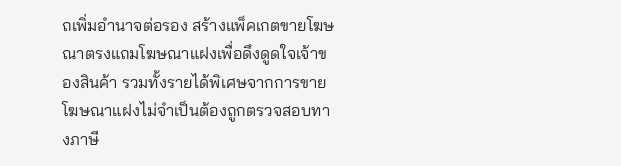ถเพิ่มอำนาจต่อรอง สร้างแพ็คเกตขายโฆษณาตรงแถมโฆษณาแฝงเพื่อดึงดูดใจเจ้าของสินค้า รวมทั้งรายได้พิเศษจากการขายโฆษณาแฝงไม่จำเป็นต้องถูกตรวจสอบทางภาษี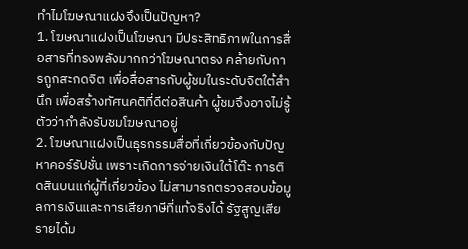ทำไมโฆษณาแฝงจึงเป็นปัญหา?
1. โฆษณาแฝงเป็นโฆษณา มีประสิทธิภาพในการสื่อสารที่ทรงพลังมากกว่าโฆษณาตรง คล้ายกับการถูกสะกดจิต เพื่อสื่อสารกับผู้ชมในระดับจิตใต้สำนึก เพื่อสร้างทัศนคติที่ดีต่อสินค้า ผู้ชมจึงอาจไม่รู้ตัวว่ากำลังรับชมโฆษณาอยู่
2. โฆษณาแฝงเป็นธุรกรรมสื่อที่เกี่ยวข้องกับปัญหาคอร์รัปชั่น เพราะเกิดการจ่ายเงินใต้โต๊ะ การติดสินบนแก่ผู้ที่เกี่ยวข้อง ไม่สามารถตรวจสอบข้อมูลการเงินและการเสียภาษีที่แท้จริงได้ รัฐสูญเสียรายได้ม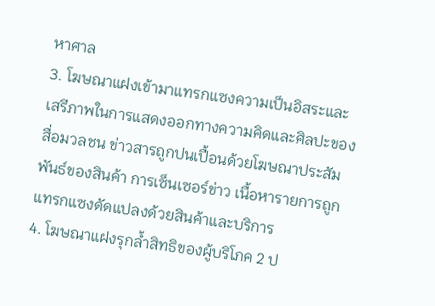หาศาล
3. โฆษณาแฝงเข้ามาแทรกแซงความเป็นอิสระและเสรีภาพในการแสดงออกทางความคิดและศิลปะของสื่อมวลชน ข่าวสารถูกปนเปื้อนด้วยโฆษณาประสัมพันธ์ของสินค้า การเซ็นเซอร์ข่าว เนื้อหารายการถูกแทรกแซงดัดแปลงด้วยสินค้าและบริการ
4. โฆษณาแฝงรุกล้ำสิทธิของผู้บริโภค 2 ป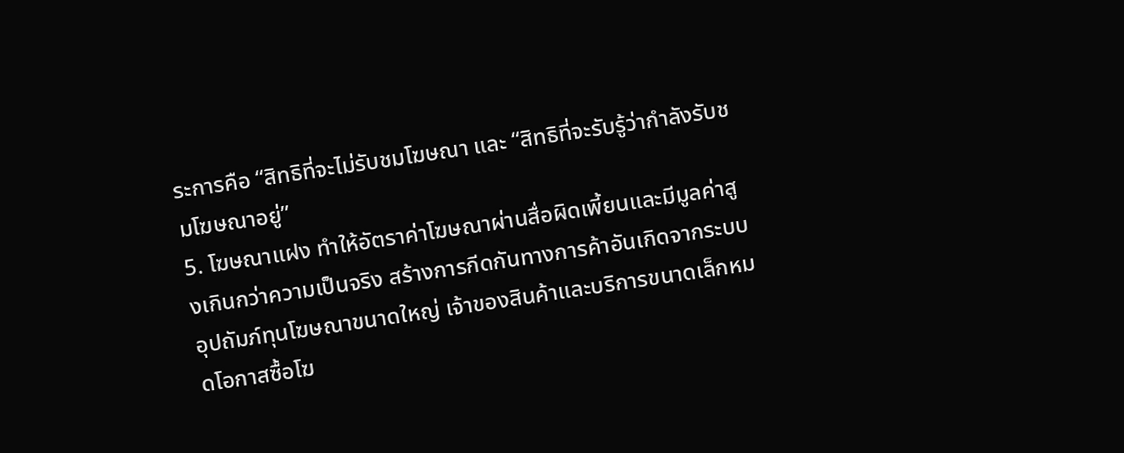ระการคือ “สิทธิที่จะไม่รับชมโฆษณา และ “สิทธิที่จะรับรู้ว่ากำลังรับชมโฆษณาอยู่”
5. โฆษณาแฝง ทำให้อัตราค่าโฆษณาผ่านสื่อผิดเพี้ยนและมีมูลค่าสูงเกินกว่าความเป็นจริง สร้างการกีดกันทางการค้าอันเกิดจากระบบอุปถัมภ์ทุนโฆษณาขนาดใหญ่ เจ้าของสินค้าและบริการขนาดเล็กหมดโอกาสซื้อโฆ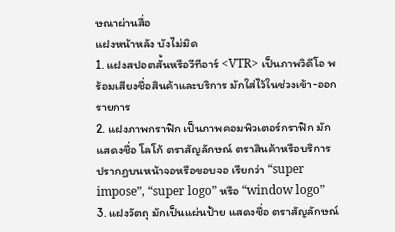ษณาผ่านสื่อ
แฝงหน้าหลัง บังไม่มิด
1. แฝงสปอตสั้นหรือวีทีอาร์ <VTR> เป็นภาพวิดีโอ พร้อมเสียงชื่อสินค้าและบริการ มักใส่ไว้ในช่วงเข้า-ออกรายการ
2. แฝงภาพกราฟิก เป็นภาพคอมพิวเตอร์กราฟิก มักแสดงชื่อ โลโก้ ตราสัญลักษณ์ ตราสินค้าหรือบริการ ปรากฏบนหน้าจอหรือขอบจอ เรียกว่า “super impose”, “super logo” หรือ “window logo”
3. แฝงวัตถุ มักเป็นแผ่นป้าย แสดงชื่อ ตราสัญลักษณ์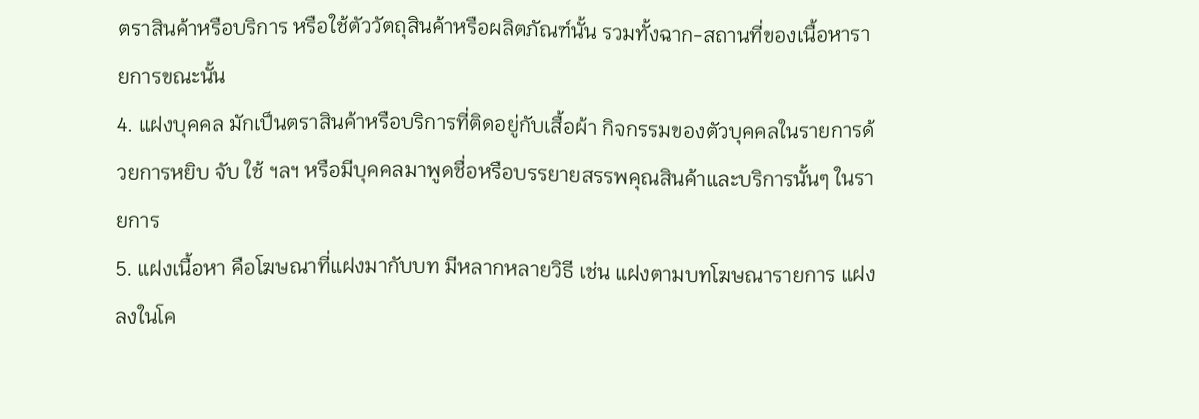ตราสินค้าหรือบริการ หรือใช้ตัววัตถุสินค้าหรือผลิตภัณฑ์นั้น รวมทั้งฉาก-สถานที่ของเนื้อหารายการขณะนั้น
4. แฝงบุคคล มักเป็นตราสินค้าหรือบริการที่ติดอยู่กับเสื้อผ้า กิจกรรมของตัวบุคคลในรายการด้วยการหยิบ จับ ใช้ ฯลฯ หรือมีบุคคลมาพูดชื่อหรือบรรยายสรรพคุณสินค้าและบริการนั้นๆ ในรายการ
5. แฝงเนื้อหา คือโฆษณาที่แฝงมากับบท มีหลากหลายวิธี เช่น แฝงตามบทโฆษณารายการ แฝงลงในโค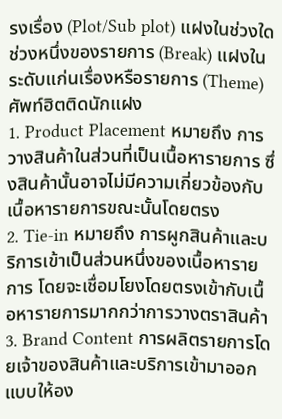รงเรื่อง (Plot/Sub plot) แฝงในช่วงใดช่วงหนึ่งของรายการ (Break) แฝงในระดับแก่นเรื่องหรือรายการ (Theme)
ศัพท์ฮิตติดนักแฝง
1. Product Placement หมายถึง การวางสินค้าในส่วนที่เป็นเนื้อหารายการ ซึ่งสินค้านั้นอาจไม่มีความเกี่ยวข้องกับเนื้อหารายการขณะนั้นโดยตรง
2. Tie-in หมายถึง การผูกสินค้าและบริการเข้าเป็นส่วนหนึ่งของเนื้อหารายการ โดยจะเชื่อมโยงโดยตรงเข้ากับเนื้อหารายการมากกว่าการวางตราสินค้า
3. Brand Content การผลิตรายการโดยเจ้าของสินค้าและบริการเข้ามาออกแบบให้อง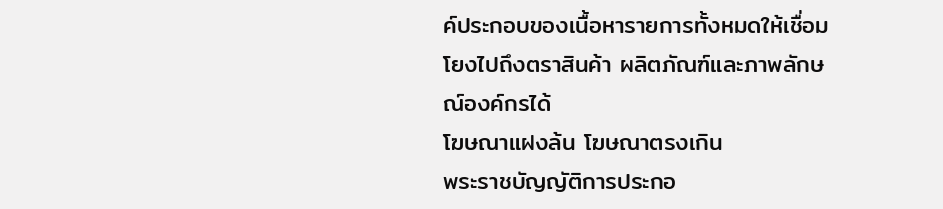ค์ประกอบของเนื้อหารายการทั้งหมดให้เชื่อมโยงไปถึงตราสินค้า ผลิตภัณฑ์และภาพลักษณ์องค์กรได้
โฆษณาแฝงล้น โฆษณาตรงเกิน
พระราชบัญญัติการประกอ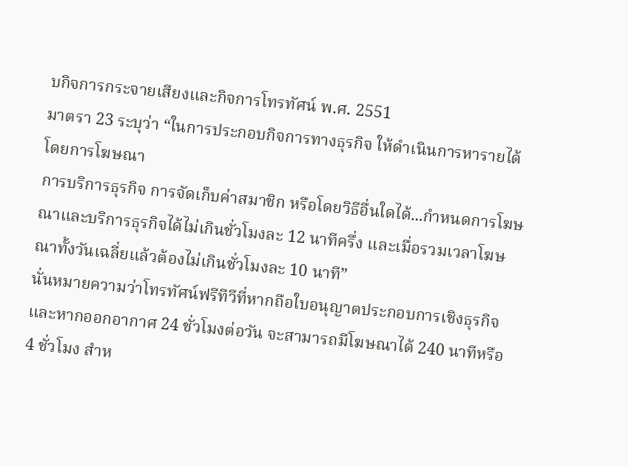บกิจการกระจายเสียงและกิจการโทรทัศน์ พ.ศ. 2551
มาตรา 23 ระบุว่า “ในการประกอบกิจการทางธุรกิจ ให้ดำเนินการหารายได้โดยการโฆษณา
การบริการธุรกิจ การจัดเก็บค่าสมาชิก หรือโดยวิธีอื่นใดได้...กำหนดการโฆษณาและบริการธุรกิจได้ไม่เกินชั่วโมงละ 12 นาทีครึ่ง และเมื่อรวมเวลาโฆษณาทั้งวันเฉลี่ยแล้วต้องไม่เกินชั่วโมงละ 10 นาที”
นั่นหมายความว่าโทรทัศน์ฟรีทีวีที่หากถือใบอนุญาตประกอบการเชิงธุรกิจ และหากออกอากาศ 24 ชั่วโมงต่อวัน จะสามารถมีโฆษณาได้ 240 นาทีหรือ 4 ชั่วโมง สำห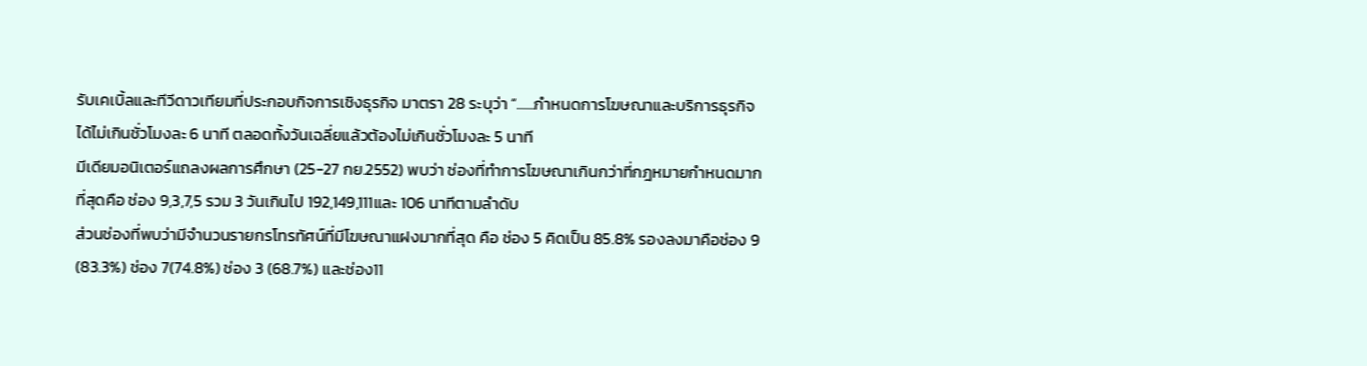รับเคเบิ้ลและทีวีดาวเทียมที่ประกอบกิจการเชิงธุรกิจ มาตรา 28 ระบุว่า “......กำหนดการโฆษณาและบริการธุรกิจได้ไม่เกินชั่วโมงละ 6 นาที ตลอดทั้งวันเฉลี่ยแล้วต้องไม่เกินชั่วโมงละ 5 นาที
มีเดียมอนิเตอร์แถลงผลการศึกษา (25-27 กย.2552) พบว่า ช่องที่ทำการโฆษณาเกินกว่าที่กฎหมายกำหนดมากที่สุดคือ ช่อง 9,3,7,5 รวม 3 วันเกินไป 192,149,111และ 106 นาทีตามลำดับ
ส่วนช่องที่พบว่ามีจำนวนรายกรโทรทัศน์ที่มีโฆษณาแฝงมากที่สุด คือ ช่อง 5 คิดเป็น 85.8% รองลงมาคือช่อง 9 (83.3%) ช่อง 7(74.8%) ช่อง 3 (68.7%) และช่อง11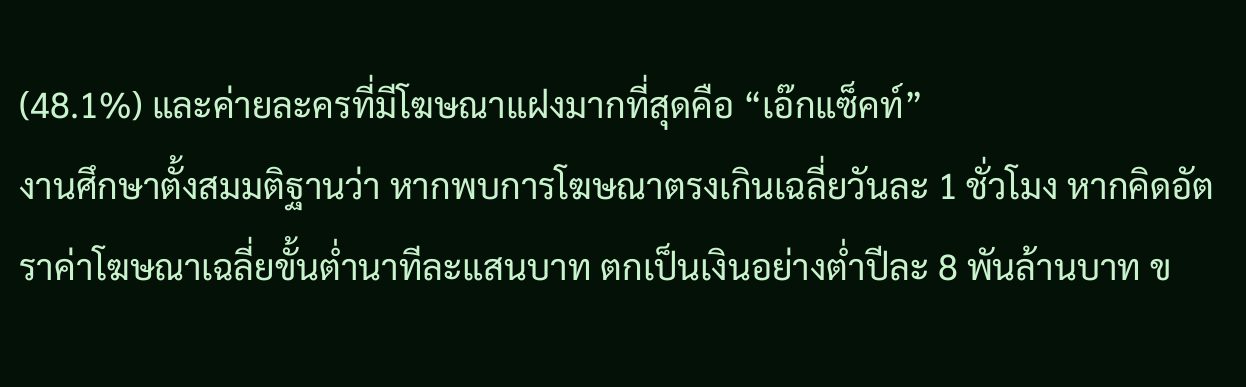(48.1%) และค่ายละครที่มีโฆษณาแฝงมากที่สุดคือ “เอ๊กแซ็คท์”
งานศึกษาตั้งสมมติฐานว่า หากพบการโฆษณาตรงเกินเฉลี่ยวันละ 1 ชั่วโมง หากคิดอัตราค่าโฆษณาเฉลี่ยขั้นต่ำนาทีละแสนบาท ตกเป็นเงินอย่างต่ำปีละ 8 พันล้านบาท ข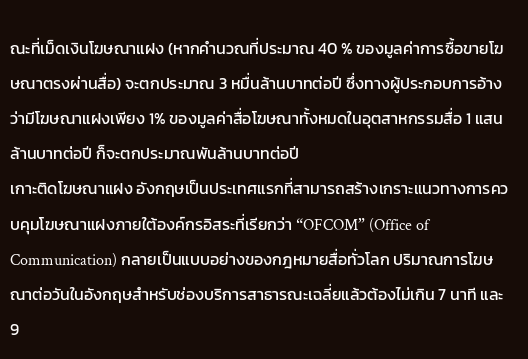ณะที่เม็ดเงินโฆษณาแฝง (หากคำนวณที่ประมาณ 40 % ของมูลค่าการซื้อขายโฆษณาตรงผ่านสื่อ) จะตกประมาณ 3 หมื่นล้านบาทต่อปี ซึ่งทางผู้ประกอบการอ้างว่ามีโฆษณาแฝงเพียง 1% ของมูลค่าสื่อโฆษณาทั้งหมดในอุตสาหกรรมสื่อ 1 แสนล้านบาทต่อปี ก็จะตกประมาณพันล้านบาทต่อปี
เกาะติดโฆษณาแฝง อังกฤษเป็นประเทศแรกที่สามารถสร้างเกราะแนวทางการควบคุมโฆษณาแฝงภายใต้องค์กรอิสระที่เรียกว่า “OFCOM” (Office of Communication) กลายเป็นแบบอย่างของกฎหมายสื่อทั่วโลก ปริมาณการโฆษณาต่อวันในอังกฤษสำหรับช่องบริการสาธารณะเฉลี่ยแล้วต้องไม่เกิน 7 นาที และ9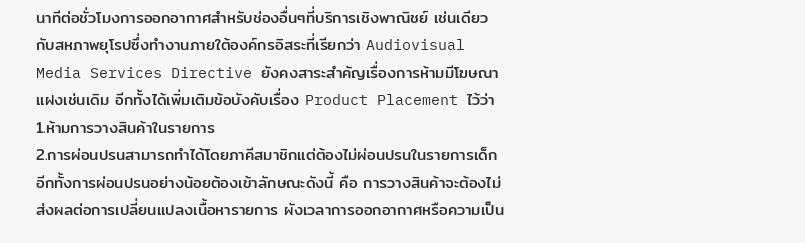นาทีต่อชั่วโมงการออกอากาศสำหรับช่องอื่นๆที่บริการเชิงพาณิชย์ เช่นเดียวกับสหภาพยุโรปซึ่งทำงานภายใต้องค์กรอิสระที่เรียกว่า Audiovisual Media Services Directive ยังคงสาระสำคัญเรื่องการห้ามมีโฆษณาแฝงเช่นเดิม อีกทั้งได้เพิ่มเติมข้อบังคับเรื่อง Product Placement ไว้ว่า
1.ห้ามการวางสินค้าในรายการ
2.การผ่อนปรนสามารถทำได้โดยภาคีสมาชิกแต่ต้องไม่ผ่อนปรนในรายการเด็ก อีกทั้งการผ่อนปรนอย่างน้อยต้องเข้าลักษณะดังนี้ คือ การวางสินค้าจะต้องไม่ส่งผลต่อการเปลี่ยนแปลงเนื้อหารายการ ผังเวลาการออกอากาศหรือความเป็น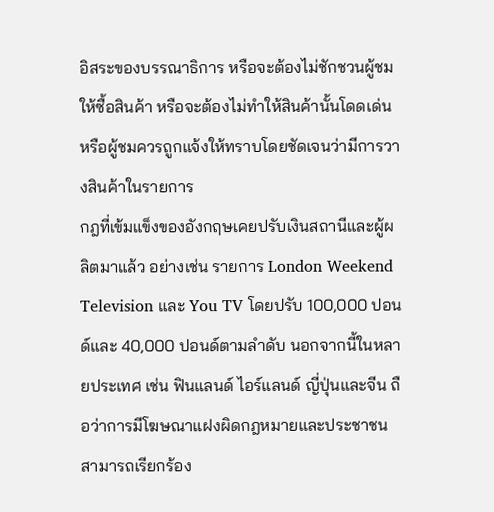อิสระของบรรณาธิการ หรือจะต้องไม่ชักชวนผู้ชมให้ซื้อสินค้า หรือจะต้องไม่ทำให้สินค้านั้นโดดเด่นหรือผู้ชมควรถูกแจ้งให้ทราบโดยชัดเจนว่ามีการวางสินค้าในรายการ
กฎที่เข้มแข็งของอังกฤษเคยปรับเงินสถานีและผู้ผลิตมาแล้ว อย่างเช่น รายการ London Weekend Television และ You TV โดยปรับ 100,000 ปอนด์และ 40,000 ปอนด์ตามลำดับ นอกจากนี้ในหลายประเทศ เช่น ฟินแลนด์ ไอร์แลนด์ ญี่ปุ่นและจีน ถือว่าการมีโฆษณาแฝงผิดกฎหมายและประชาชนสามารถเรียกร้อง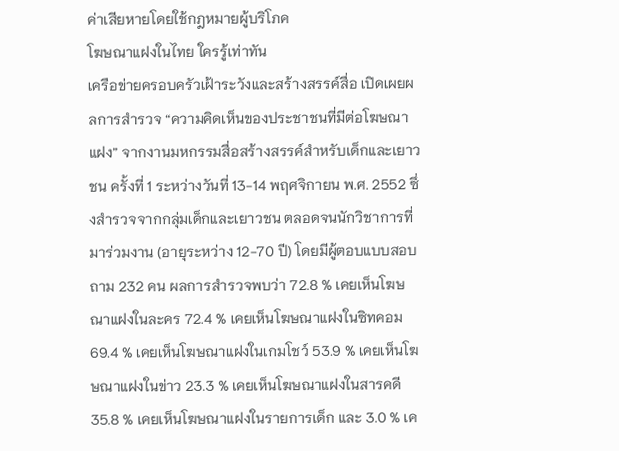ค่าเสียหายโดยใช้กฎหมายผู้บริโภค
โฆษณาแฝงในไทย ใครรู้เท่าทัน
เครือข่ายครอบครัวเฝ้าระวังและสร้างสรรค์สื่อ เปิดเผยผลการสำรวจ “ความคิดเห็นของประชาชนที่มีต่อโฆษณาแฝง” จากงานมหกรรมสื่อสร้างสรรค์สำหรับเด็กและเยาวชน ครั้งที่ 1 ระหว่างวันที่ 13-14 พฤศจิกายน พ.ศ. 2552 ซึ่งสำรวจจากกลุ่มเด็กและเยาวชน ตลอดจนนักวิชาการที่มาร่วมงาน (อายุระหว่าง 12-70 ปี) โดยมีผู้ตอบแบบสอบถาม 232 คน ผลการสำรวจพบว่า 72.8 % เคยเห็นโฆษณาแฝงในละคร 72.4 % เคยเห็นโฆษณาแฝงในซิทคอม 69.4 % เคยเห็นโฆษณาแฝงในเกมโชว์ 53.9 % เคยเห็นโฆษณาแฝงในข่าว 23.3 % เคยเห็นโฆษณาแฝงในสารคดี 35.8 % เคยเห็นโฆษณาแฝงในรายการเด็ก และ 3.0 % เค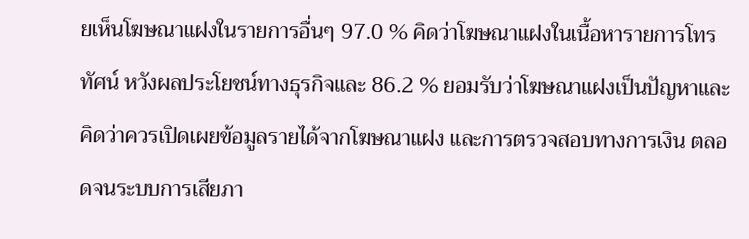ยเห็นโฆษณาแฝงในรายการอื่นๆ 97.0 % คิดว่าโฆษณาแฝงในเนื้อหารายการโทรทัศน์ หวังผลประโยชน์ทางธุรกิจและ 86.2 % ยอมรับว่าโฆษณาแฝงเป็นปัญหาและคิดว่าควรเปิดเผยข้อมูลรายได้จากโฆษณาแฝง และการตรวจสอบทางการเงิน ตลอดจนระบบการเสียภา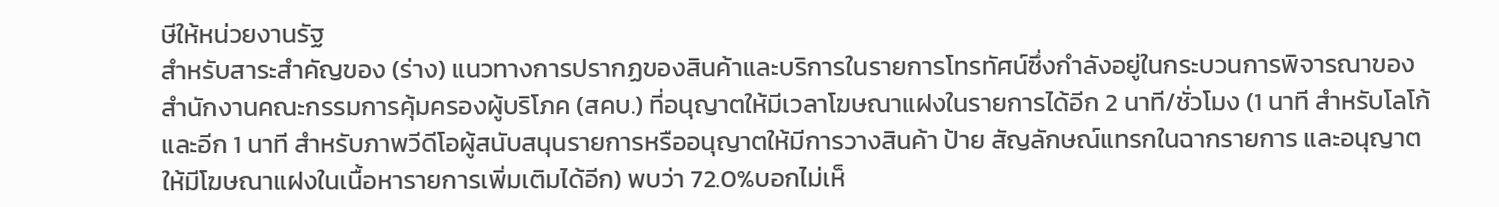ษีให้หน่วยงานรัฐ
สำหรับสาระสำคัญของ (ร่าง) แนวทางการปรากฏของสินค้าและบริการในรายการโทรทัศน์ซึ่งกำลังอยู่ในกระบวนการพิจารณาของสำนักงานคณะกรรมการคุ้มครองผู้บริโภค (สคบ.) ที่อนุญาตให้มีเวลาโฆษณาแฝงในรายการได้อีก 2 นาที/ชั่วโมง (1 นาที สำหรับโลโก้และอีก 1 นาที สำหรับภาพวีดีโอผู้สนับสนุนรายการหรืออนุญาตให้มีการวางสินค้า ป้าย สัญลักษณ์แทรกในฉากรายการ และอนุญาตให้มีโฆษณาแฝงในเนื้อหารายการเพิ่มเติมได้อีก) พบว่า 72.0%บอกไม่เห็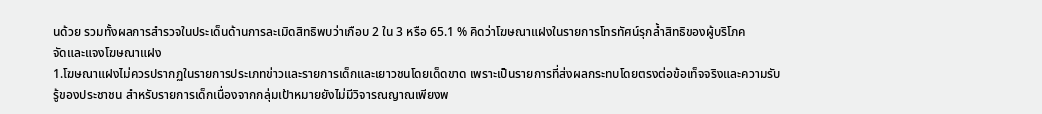นด้วย รวมทั้งผลการสำรวจในประเด็นด้านการละเมิดสิทธิพบว่าเกือบ 2 ใน 3 หรือ 65.1 % คิดว่าโฆษณาแฝงในรายการโทรทัศน์รุกล้ำสิทธิของผู้บริโภค
จัดและแจงโฆษณาแฝง
1.โฆษณาแฝงไม่ควรปรากฏในรายการประเภทข่าวและรายการเด็กและเยาวชนโดยเด็ดขาด เพราะเป็นรายการที่ส่งผลกระทบโดยตรงต่อข้อเท็จจริงและความรับรู้ของประชาชน สำหรับรายการเด็กเนื่องจากกลุ่มเป้าหมายยังไม่มีวิจารณญาณเพียงพ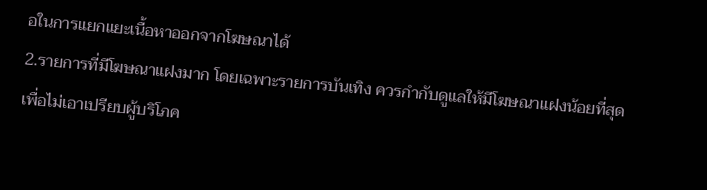อในการแยกแยะเนื้อหาออกจากโฆษณาได้
2.รายการที่มีโฆษณาแฝงมาก โดยเฉพาะรายการบันเทิง ควรกำกับดูแลให้มีโฆษณาแฝงน้อยที่สุดเพื่อไม่เอาเปรียบผู้บริโภค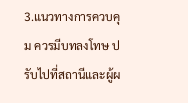3.แนวทางการควบคุม ควรมีบทลงโทษ ปรับไปที่สถานีและผู้ผ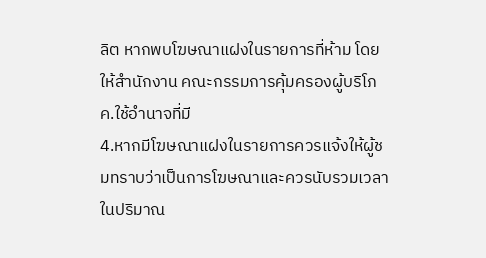ลิต หากพบโฆษณาแฝงในรายการที่ห้าม โดยให้สำนักงาน คณะกรรมการคุ้มครองผู้บริโภค.ใช้อำนาจที่มี
4.หากมีโฆษณาแฝงในรายการควรแจ้งให้ผู้ชมทราบว่าเป็นการโฆษณาและควรนับรวมเวลาในปริมาณ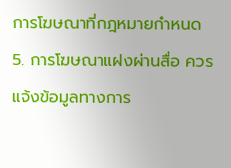การโฆษณาที่กฎหมายกำหนด
5. การโฆษณาแฝงผ่านสื่อ ควรแจ้งข้อมูลทางการ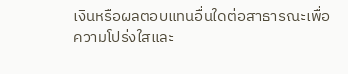เงินหรือผลตอบแทนอื่นใดต่อสาธารณะเพื่อความโปร่งใสและ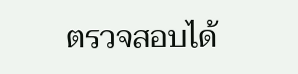ตรวจสอบได้